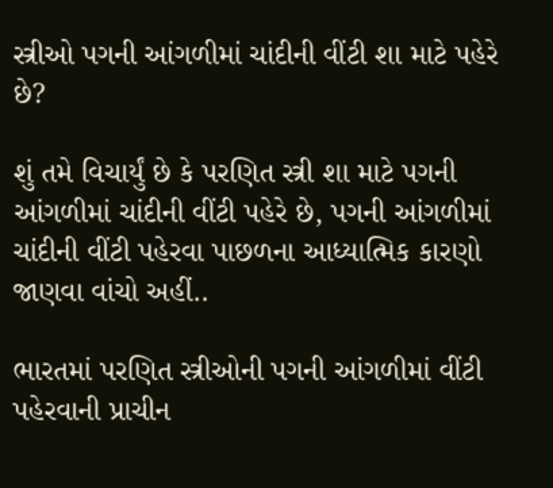સ્ત્રીઓ પગની આંગળીમાં ચાંદીની વીંટી શા માટે પહેરે છે?

શું તમે વિચાર્યું છે કે પરણિત સ્ત્રી શા માટે પગની આંગળીમાં ચાંદીની વીંટી પહેરે છે, પગની આંગળીમાં ચાંદીની વીંટી પહેરવા પાછળના આધ્યાત્મિક કારણો જાણવા વાંચો અહીં..

ભારતમાં પરણિત સ્ત્રીઓની પગની આંગળીમાં વીંટી પહેરવાની પ્રાચીન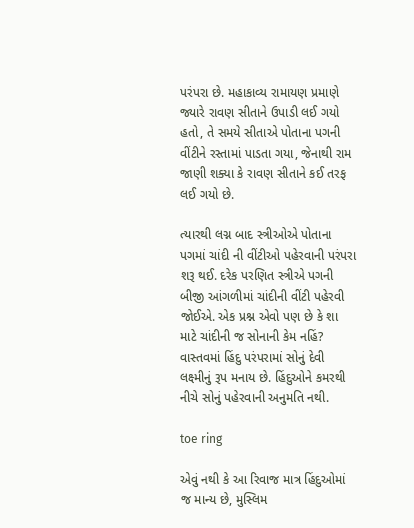પરંપરા છે. મહાકાવ્ય રામાયણ પ્રમાણે જ્યારે રાવણ સીતાને ઉપાડી લઈ ગયો હતો, તે સમયે સીતાએ પોતાના પગની વીંટીને રસ્તામાં પાડતા ગયા, જેનાથી રામ જાણી શક્યા કે રાવણ સીતાને કઈ તરફ લઈ ગયો છે.

ત્યારથી લગ્ન બાદ સ્ત્રીઓએ પોતાના પગમાં ચાંદી ની વીંટીઓ પહેરવાની પરંપરા શરૂ થઈ. દરેક પરણિત સ્ત્રીએ પગની બીજી આંગળીમાં ચાંદીની વીંટી પહેરવી જોઈએ. એક પ્રશ્ન એવો પણ છે કે શા માટે ચાંદીની જ સોનાની કેમ નહિં? વાસ્તવમાં હિંદુ પરંપરામાં સોનું દેવી લક્ષ્મીનું રૂપ મનાય છે. હિંદુઓને કમરથી નીચે સોનું પહેરવાની અનુમતિ નથી.

toe ring

એવું નથી કે આ રિવાજ માત્ર હિંદુઓમાં જ માન્ય છે, મુસ્લિમ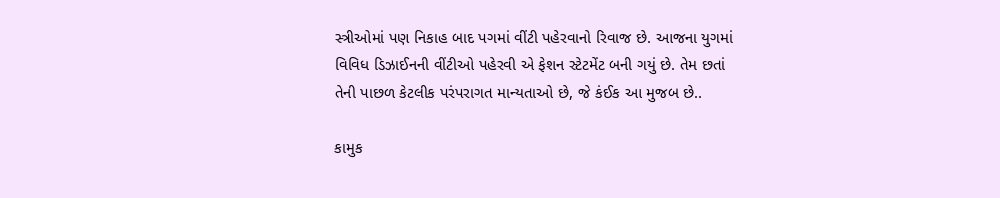સ્ત્રીઓમાં પણ નિકાહ બાદ પગમાં વીંટી પહેરવાનો રિવાજ છે. આજના યુગમાં વિવિધ ડિઝાઈનની વીંટીઓ પહેરવી એ ફેશન સ્ટેટમેંટ બની ગયું છે. તેમ છતાં તેની પાછળ કેટલીક પરંપરાગત માન્યતાઓ છે, જે કંઈક આ મુજબ છે..

કામુક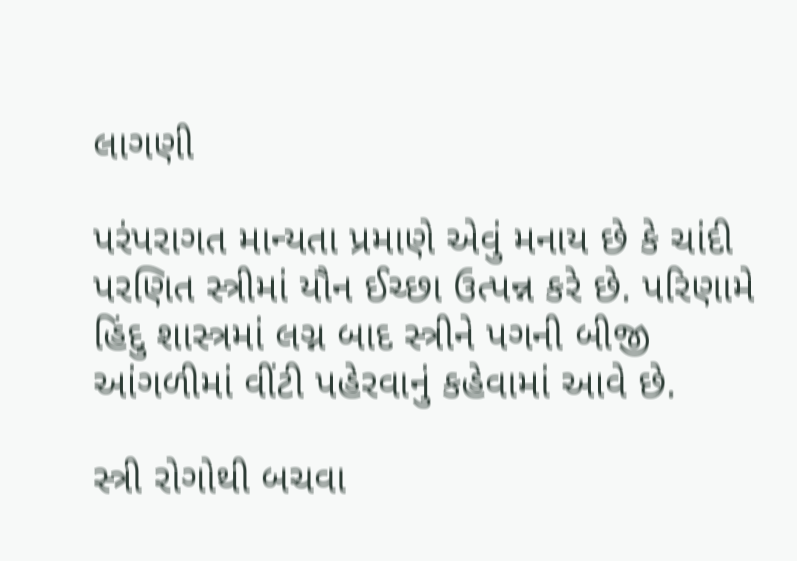લાગણી

પરંપરાગત માન્યતા પ્રમાણે એવું મનાય છે કે ચાંદી પરણિત સ્ત્રીમાં યૌન ઈચ્છા ઉત્પન્ન કરે છે. પરિણામે હિંદુ શાસ્ત્રમાં લગ્ન બાદ સ્ત્રીને પગની બીજી આંગળીમાં વીંટી પહેરવાનું કહેવામાં આવે છે.

સ્ત્રી રોગોથી બચવા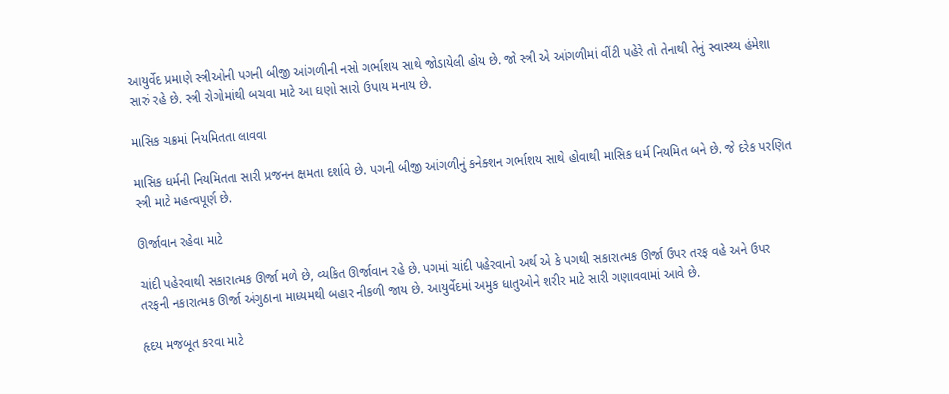આયુર્વેદ પ્રમાણે સ્ત્રીઓની પગની બીજી આંગળીની નસો ગર્ભાશય સાથે જોડાયેલી હોય છે. જો સ્ત્રી એ આંગળીમાં વીંટી પહેરે તો તેનાથી તેનું સ્વાસ્થ્ય હંમેશા સારું રહે છે. સ્ત્રી રોગોમાંથી બચવા માટે આ ઘણો સારો ઉપાય મનાય છે.

માસિક ચક્રમાં નિયમિતતા લાવવા

માસિક ધર્મની નિયમિતતા સારી પ્રજનન ક્ષમતા દર્શાવે છે. પગની બીજી આંગળીનું કનેક્શન ગર્ભાશય સાથે હોવાથી માસિક ધર્મ નિયમિત બને છે. જે દરેક પરણિત સ્ત્રી માટે મહત્વપૂર્ણ છે.

ઊર્જાવાન રહેવા માટે

ચાંદી પહેરવાથી સકારાત્મક ઊર્જા મળે છે, વ્યકિત ઊર્જાવાન રહે છે. પગમાં ચાંદી પહેરવાનો અર્થ એ કે પગથી સકારાત્મક ઊર્જા ઉપર તરફ વહે અને ઉપર તરફની નકારાત્મક ઊર્જા અંગુઠાના માધ્યમથી બહાર નીકળી જાય છે. આયુર્વેદમાં અમુક ધાતુઓને શરીર માટે સારી ગણાવવામાં આવે છે.

હૃદય મજબૂત કરવા માટે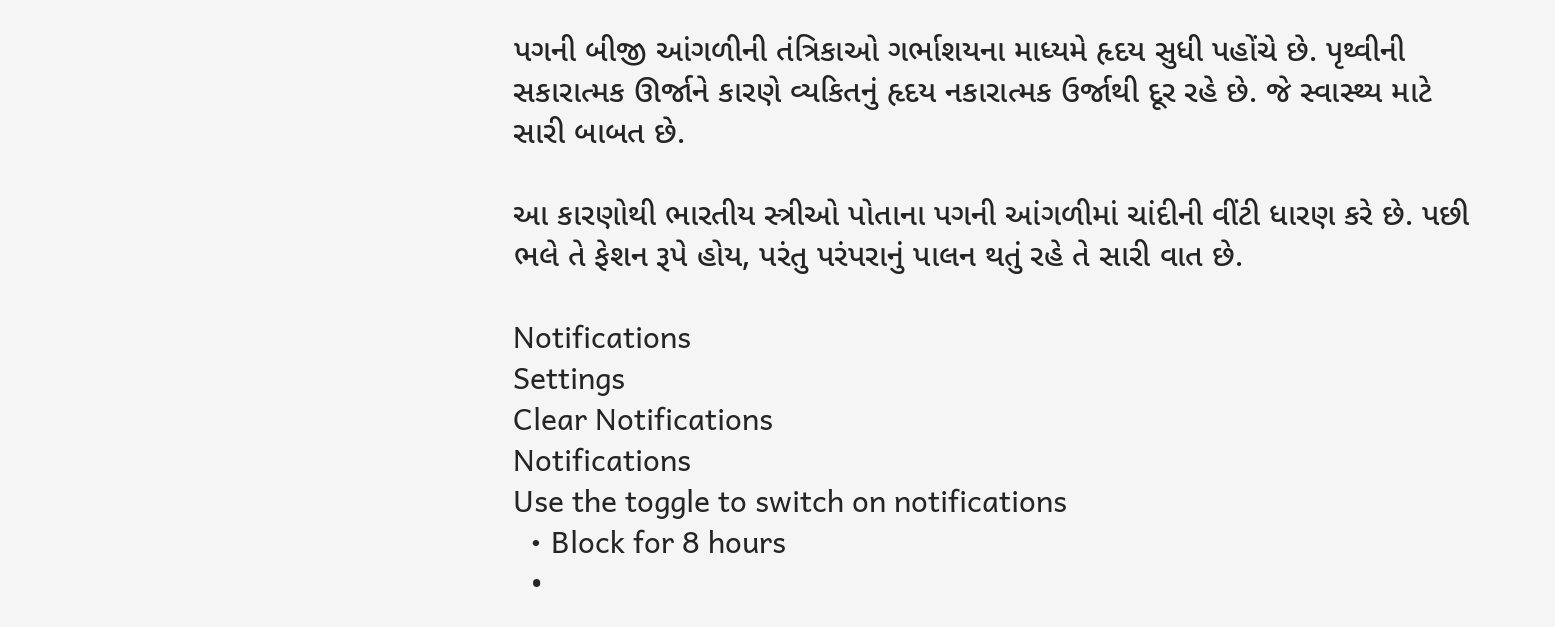પગની બીજી આંગળીની તંત્રિકાઓ ગર્ભાશયના માધ્યમે હૃદય સુધી પહોંચે છે. પૃથ્વીની સકારાત્મક ઊર્જાને કારણે વ્યકિતનું હૃદય નકારાત્મક ઉર્જાથી દૂર રહે છે. જે સ્વાસ્થ્ય માટે સારી બાબત છે.

આ કારણોથી ભારતીય સ્ત્રીઓ પોતાના પગની આંગળીમાં ચાંદીની વીંટી ધારણ કરે છે. પછી ભલે તે ફેશન રૂપે હોય, પરંતુ પરંપરાનું પાલન થતું રહે તે સારી વાત છે.

Notifications
Settings
Clear Notifications
Notifications
Use the toggle to switch on notifications
  • Block for 8 hours
  •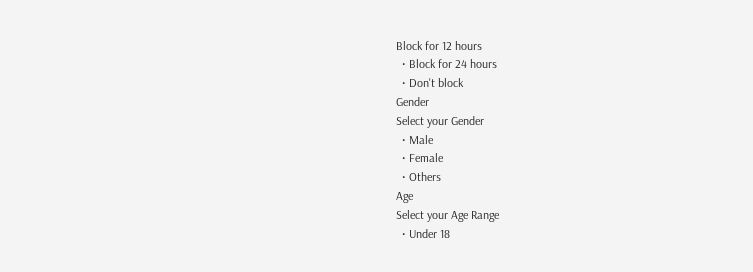Block for 12 hours
  • Block for 24 hours
  • Don't block
Gender
Select your Gender
  • Male
  • Female
  • Others
Age
Select your Age Range
  • Under 18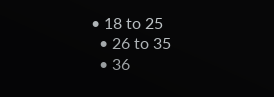• 18 to 25
  • 26 to 35
  • 36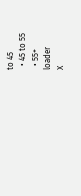to 45
  • 45 to 55
  • 55+
loader
X